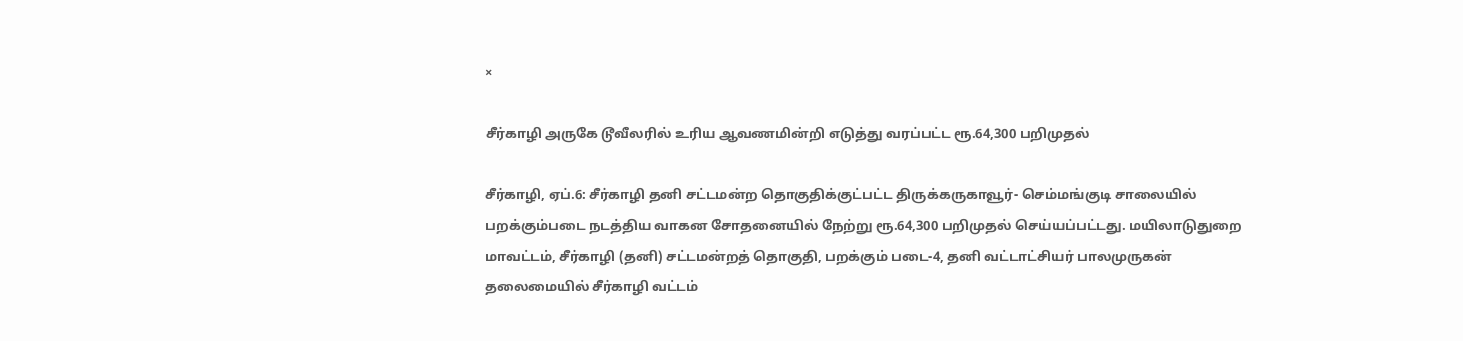×

சீர்காழி அருகே டூவீலரில் உரிய ஆவணமின்றி எடுத்து வரப்பட்ட ரூ.64,300 பறிமுதல்

சீர்காழி, ஏப்.6: சீர்காழி தனி சட்டமன்ற தொகுதிக்குட்பட்ட திருக்கருகாவூர்- செம்மங்குடி சாலையில் பறக்கும்படை நடத்திய வாகன சோதனையில் நேற்று ரூ.64,300 பறிமுதல் செய்யப்பட்டது. மயிலாடுதுறை மாவட்டம், சீர்காழி (தனி) சட்டமன்றத் தொகுதி, பறக்கும் படை-4, தனி வட்டாட்சியர் பாலமுருகன் தலைமையில் சீர்காழி வட்டம்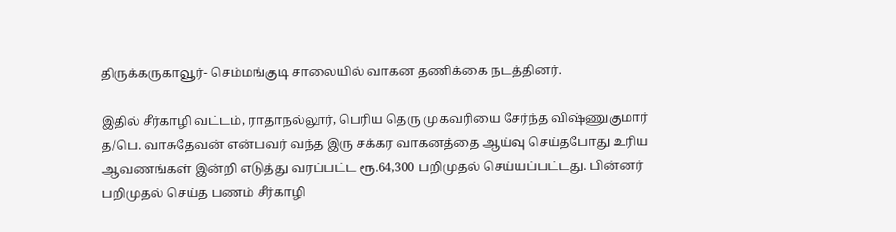திருக்கருகாவூர்- செம்மங்குடி சாலையில் வாகன தணிக்கை நடத்தினர்.

இதில் சீர்காழி வட்டம், ராதாநல்லூர், பெரிய தெரு முகவரியை சேர்ந்த விஷ்ணுகுமார் த/பெ. வாசுதேவன் என்பவர் வந்த இரு சக்கர வாகனத்தை ஆய்வு செய்தபோது உரிய ஆவணங்கள் இன்றி எடுத்து வரப்பட்ட ரூ.64,300 பறிமுதல் செய்யப்பட்டது. பின்னர் பறிமுதல் செய்த பணம் சீர்காழி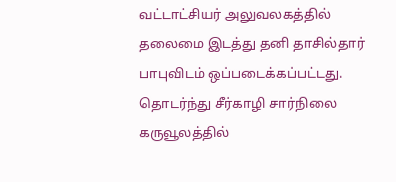வட்டாட்சியர் அலுவலகத்தில் தலைமை இடத்து தனி தாசில்தார் பாபுவிடம் ஒப்படைக்கப்பட்டது. தொடர்ந்து சீர்காழி சார்நிலை கருவூலத்தில்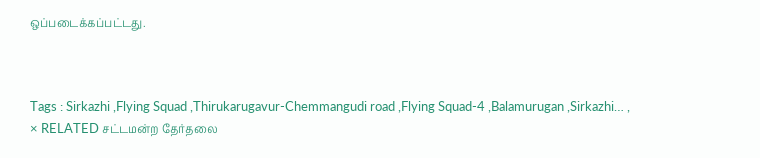ஒப்படைக்கப்பட்டது.



Tags : Sirkazhi ,Flying Squad ,Thirukarugavur-Chemmangudi road ,Flying Squad-4 ,Balamurugan ,Sirkazhi… ,
× RELATED சட்டமன்ற தேர்தலை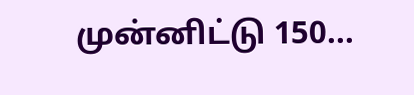முன்னிட்டு 150...